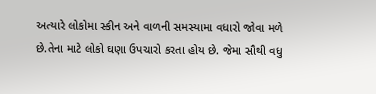અત્યારે લોકોમા સ્કીન અને વાળની સમસ્યામા વધારો જોવા મળે છે.તેના માટે લોકો ઘણા ઉપચારો કરતા હોય છે. જેમા સૌથી વધુ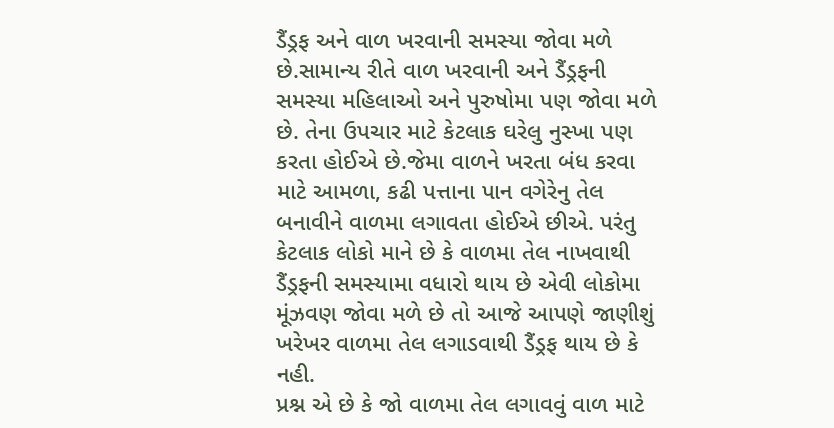ડૈંડ્રફ અને વાળ ખરવાની સમસ્યા જોવા મળે છે.સામાન્ય રીતે વાળ ખરવાની અને ડૈંડ્રફની સમસ્યા મહિલાઓ અને પુરુષોમા પણ જોવા મળે છે. તેના ઉપચાર માટે કેટલાક ઘરેલુ નુસ્ખા પણ કરતા હોઈએ છે.જેમા વાળને ખરતા બંધ કરવા માટે આમળા, કઢી પત્તાના પાન વગેરેનુ તેલ બનાવીને વાળમા લગાવતા હોઈએ છીએ. પરંતુ કેટલાક લોકો માને છે કે વાળમા તેલ નાખવાથી ડૈંડ્રફની સમસ્યામા વધારો થાય છે એવી લોકોમા મૂંઝવણ જોવા મળે છે તો આજે આપણે જાણીશું ખરેખર વાળમા તેલ લગાડવાથી ડૈંડ્રફ થાય છે કે નહી.
પ્રશ્ન એ છે કે જો વાળમા તેલ લગાવવું વાળ માટે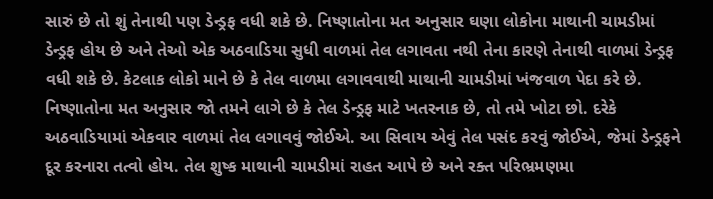સારું છે તો શું તેનાથી પણ ડેન્ડ્રફ વધી શકે છે. નિષ્ણાતોના મત અનુસાર ઘણા લોકોના માથાની ચામડીમાં ડેન્ડ્રફ હોય છે અને તેઓ એક અઠવાડિયા સુધી વાળમાં તેલ લગાવતા નથી તેના કારણે તેનાથી વાળમાં ડેન્ડ્રફ વધી શકે છે. કેટલાક લોકો માને છે કે તેલ વાળમા લગાવવાથી માથાની ચામડીમાં ખંજવાળ પેદા કરે છે.
નિષ્ણાતોના મત અનુસાર જો તમને લાગે છે કે તેલ ડેન્ડ્રફ માટે ખતરનાક છે, તો તમે ખોટા છો. દરેકે અઠવાડિયામાં એકવાર વાળમાં તેલ લગાવવું જોઈએ. આ સિવાય એવું તેલ પસંદ કરવું જોઈએ, જેમાં ડેન્ડ્રફને દૂર કરનારા તત્વો હોય. તેલ શુષ્ક માથાની ચામડીમાં રાહત આપે છે અને રક્ત પરિભ્રમણમા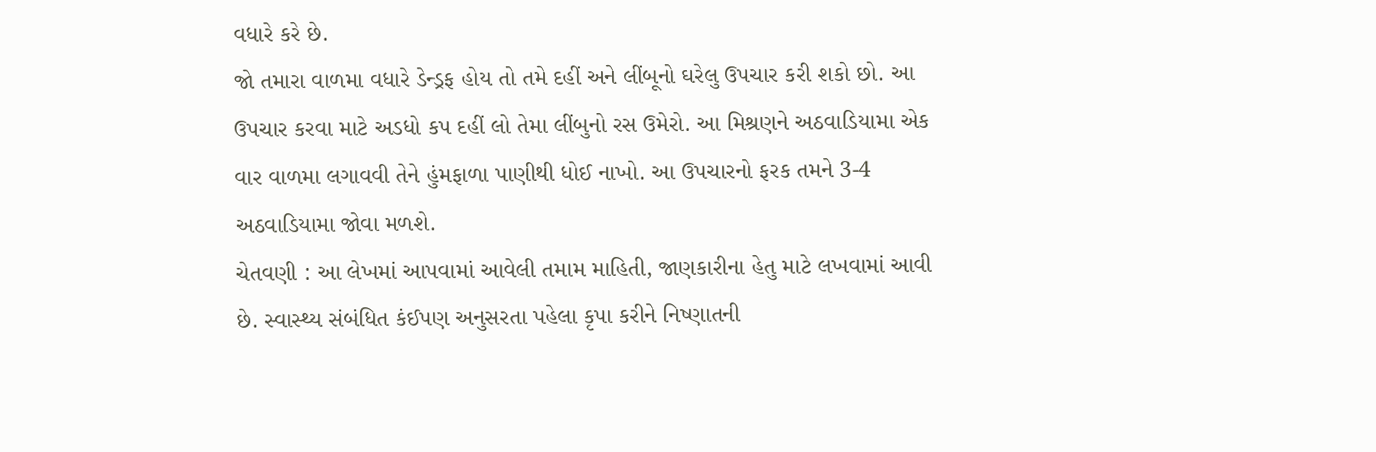વધારે કરે છે.
જો તમારા વાળમા વધારે ડેન્ડ્રફ હોય તો તમે દહીં અને લીંબૂનો ઘરેલુ ઉપચાર કરી શકો છો. આ ઉપચાર કરવા માટે અડધો કપ દહીં લો તેમા લીંબુનો રસ ઉમેરો. આ મિશ્રણને અઠવાડિયામા એક વાર વાળમા લગાવવી તેને હુંમફાળા પાણીથી ધોઈ નાખો. આ ઉપચારનો ફરક તમને 3-4 અઠવાડિયામા જોવા મળશે.
ચેતવણી : આ લેખમાં આપવામાં આવેલી તમામ માહિતી, જાણકારીના હેતુ માટે લખવામાં આવી છે. સ્વાસ્થ્ય સંબંધિત કંઈપણ અનુસરતા પહેલા કૃપા કરીને નિષ્ણાતની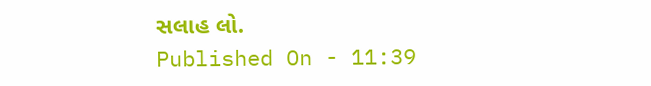સલાહ લો.
Published On - 11:39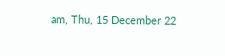am, Thu, 15 December 22